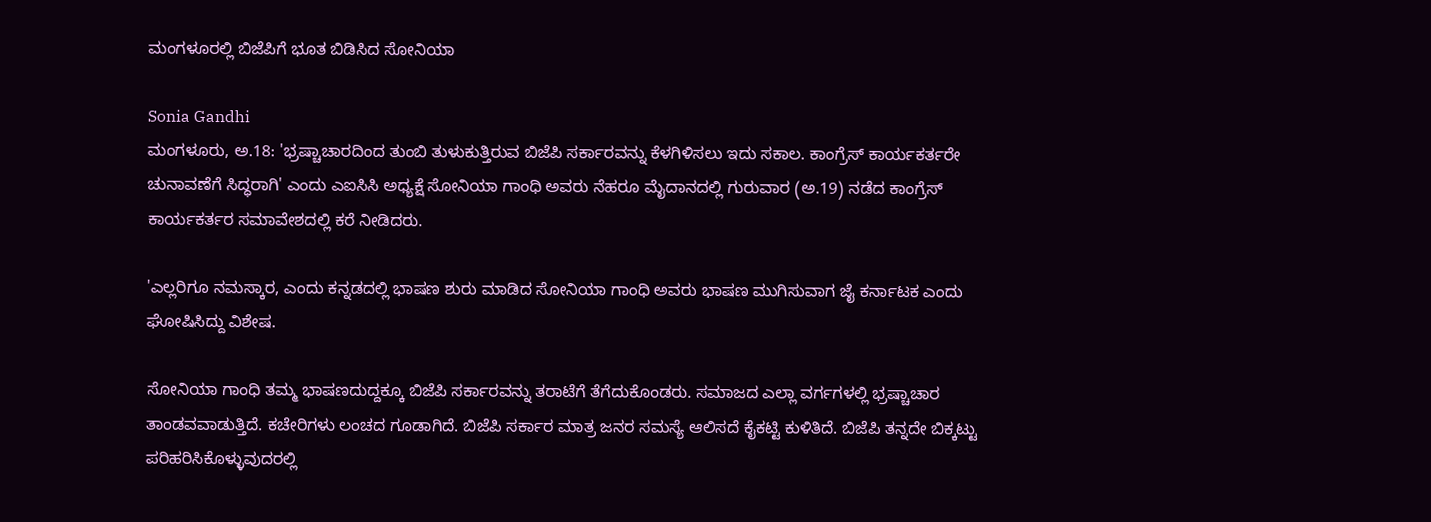ಮಂಗಳೂರಲ್ಲಿ ಬಿಜೆಪಿಗೆ ಭೂತ ಬಿಡಿಸಿದ ಸೋನಿಯಾ

Sonia Gandhi
ಮಂಗಳೂರು, ಅ.18: 'ಭ್ರಷ್ಚಾಚಾರದಿಂದ ತುಂಬಿ ತುಳುಕುತ್ತಿರುವ ಬಿಜೆಪಿ ಸರ್ಕಾರವನ್ನು ಕೆಳಗಿಳಿಸಲು ಇದು ಸಕಾಲ. ಕಾಂಗ್ರೆಸ್ ಕಾರ್ಯಕರ್ತರೇ ಚುನಾವಣೆಗೆ ಸಿದ್ಧರಾಗಿ' ಎಂದು ಎಐಸಿಸಿ ಅಧ್ಯಕ್ಷೆ ಸೋನಿಯಾ ಗಾಂಧಿ ಅವರು ನೆಹರೂ ಮೈದಾನದಲ್ಲಿ ಗುರುವಾರ (ಅ.19) ನಡೆದ ಕಾಂಗ್ರೆಸ್ ಕಾರ್ಯಕರ್ತರ ಸಮಾವೇಶದಲ್ಲಿ ಕರೆ ನೀಡಿದರು.

'ಎಲ್ಲರಿಗೂ ನಮಸ್ಕಾರ, ಎಂದು ಕನ್ನಡದಲ್ಲಿ ಭಾಷಣ ಶುರು ಮಾಡಿದ ಸೋನಿಯಾ ಗಾಂಧಿ ಅವರು ಭಾಷಣ ಮುಗಿಸುವಾಗ ಜೈ ಕರ್ನಾಟಕ ಎಂದು ಘೋಷಿಸಿದ್ದು ವಿಶೇಷ.

ಸೋನಿಯಾ ಗಾಂಧಿ ತಮ್ಮ ಭಾಷಣದುದ್ದಕ್ಕೂ ಬಿಜೆಪಿ ಸರ್ಕಾರವನ್ನು ತರಾಟೆಗೆ ತೆಗೆದುಕೊಂಡರು. ಸಮಾಜದ ಎಲ್ಲಾ ವರ್ಗಗಳಲ್ಲಿ ಭ್ರಷ್ಚಾಚಾರ ತಾಂಡವವಾಡುತ್ತಿದೆ. ಕಚೇರಿಗಳು ಲಂಚದ ಗೂಡಾಗಿದೆ. ಬಿಜೆಪಿ ಸರ್ಕಾರ ಮಾತ್ರ ಜನರ ಸಮಸ್ಯೆ ಆಲಿಸದೆ ಕೈಕಟ್ಟಿ ಕುಳಿತಿದೆ. ಬಿಜೆಪಿ ತನ್ನದೇ ಬಿಕ್ಕಟ್ಟು ಪರಿಹರಿಸಿಕೊಳ್ಳುವುದರಲ್ಲಿ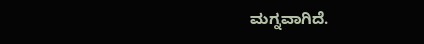ಮಗ್ನವಾಗಿದೆ.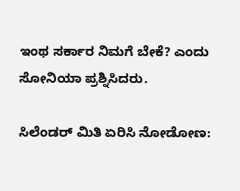ಇಂಥ ಸರ್ಕಾರ ನಿಮಗೆ ಬೇಕೆ? ಎಂದು ಸೋನಿಯಾ ಪ್ರಶ್ನಿಸಿದರು.

ಸಿಲೆಂಡರ್ ಮಿತಿ ಏರಿಸಿ ನೋಡೋಣ: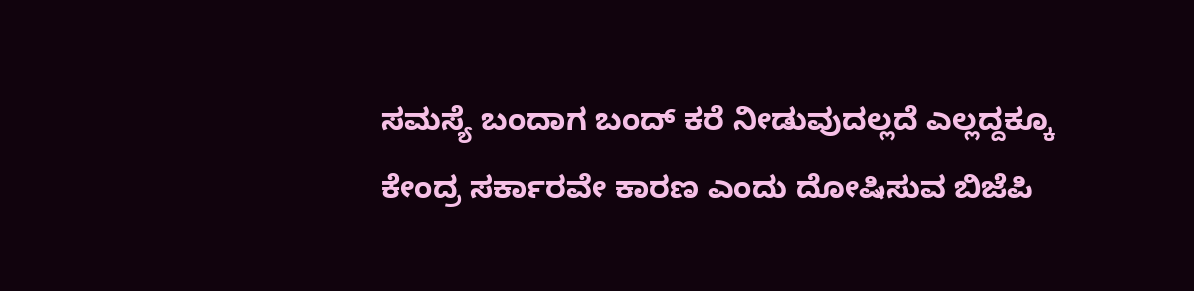ಸಮಸ್ಯೆ ಬಂದಾಗ ಬಂದ್ ಕರೆ ನೀಡುವುದಲ್ಲದೆ ಎಲ್ಲದ್ದಕ್ಕೂ ಕೇಂದ್ರ ಸರ್ಕಾರವೇ ಕಾರಣ ಎಂದು ದೋಷಿಸುವ ಬಿಜೆಪಿ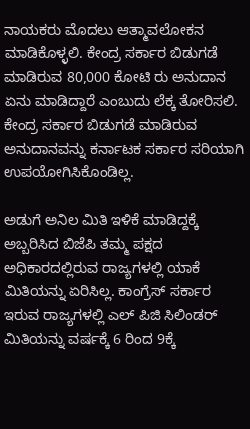ನಾಯಕರು ಮೊದಲು ಆತ್ಮಾವಲೋಕನ ಮಾಡಿಕೊಳ್ಳಲಿ. ಕೇಂದ್ರ ಸರ್ಕಾರ ಬಿಡುಗಡೆ ಮಾಡಿರುವ 80,000 ಕೋಟಿ ರು ಅನುದಾನ ಏನು ಮಾಡಿದ್ದಾರೆ ಎಂಬುದು ಲೆಕ್ಕ ತೋರಿಸಲಿ. ಕೇಂದ್ರ ಸರ್ಕಾರ ಬಿಡುಗಡೆ ಮಾಡಿರುವ ಅನುದಾನವನ್ನು ಕರ್ನಾಟಕ ಸರ್ಕಾರ ಸರಿಯಾಗಿ ಉಪಯೋಗಿಸಿಕೊಂಡಿಲ್ಲ.

ಅಡುಗೆ ಅನಿಲ ಮಿತಿ ಇಳಿಕೆ ಮಾಡಿದ್ದಕ್ಕೆ ಅಬ್ಬರಿಸಿದ ಬಿಜೆಪಿ ತಮ್ಮ ಪಕ್ಷದ ಅಧಿಕಾರದಲ್ಲಿರುವ ರಾಜ್ಯಗಳಲ್ಲಿ ಯಾಕೆ ಮಿತಿಯನ್ನು ಏರಿಸಿಲ್ಲ. ಕಾಂಗ್ರೆಸ್ ಸರ್ಕಾರ ಇರುವ ರಾಜ್ಯಗಳಲ್ಲಿ ಎಲ್ ಪಿಜಿ ಸಿಲಿಂಡರ್ ಮಿತಿಯನ್ನು ವರ್ಷಕ್ಕೆ 6 ರಿಂದ 9ಕ್ಕೆ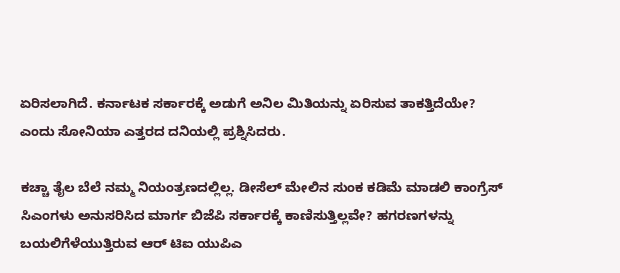ಏರಿಸಲಾಗಿದೆ. ಕರ್ನಾಟಕ ಸರ್ಕಾರಕ್ಕೆ ಅಡುಗೆ ಅನಿಲ ಮಿತಿಯನ್ನು ಏರಿಸುವ ತಾಕತ್ತಿದೆಯೇ? ಎಂದು ಸೋನಿಯಾ ಎತ್ತರದ ದನಿಯಲ್ಲಿ ಪ್ರಶ್ನಿಸಿದರು.

ಕಚ್ಚಾ ತೈಲ ಬೆಲೆ ನಮ್ಮ ನಿಯಂತ್ರಣದಲ್ಲಿಲ್ಲ. ಡೀಸೆಲ್ ಮೇಲಿನ ಸುಂಕ ಕಡಿಮೆ ಮಾಡಲಿ ಕಾಂಗ್ರೆಸ್ ಸಿಎಂಗಳು ಅನುಸರಿಸಿದ ಮಾರ್ಗ ಬಿಜೆಪಿ ಸರ್ಕಾರಕ್ಕೆ ಕಾಣಿಸುತ್ತಿಲ್ಲವೇ? ಹಗರಣಗಳನ್ನು ಬಯಲಿಗೆಳೆಯುತ್ತಿರುವ ಆರ್ ಟಿಐ ಯುಪಿಎ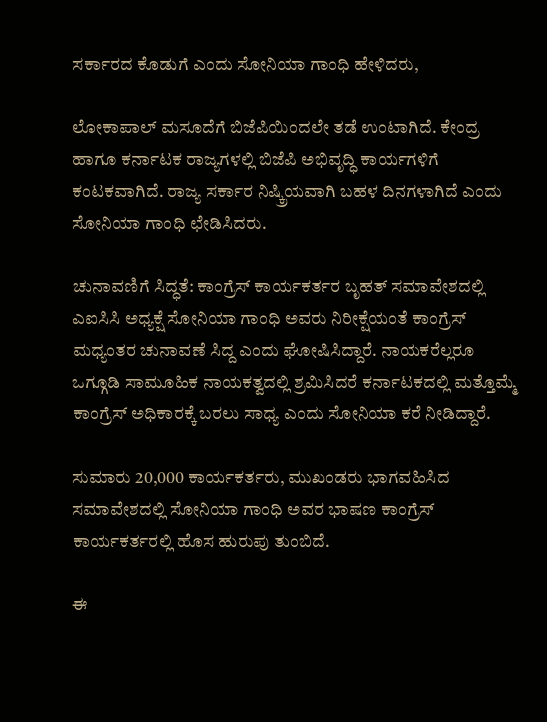ಸರ್ಕಾರದ ಕೊಡುಗೆ ಎಂದು ಸೋನಿಯಾ ಗಾಂಧಿ ಹೇಳಿದರು,

ಲೋಕಾಪಾಲ್ ಮಸೂದೆಗೆ ಬಿಜೆಪಿಯಿಂದಲೇ ತಡೆ ಉಂಟಾಗಿದೆ. ಕೇಂದ್ರ ಹಾಗೂ ಕರ್ನಾಟಕ ರಾಜ್ಯಗಳಲ್ಲಿ ಬಿಜೆಪಿ ಅಭಿವೃದ್ಧಿ ಕಾರ್ಯಗಳಿಗೆ ಕಂಟಕವಾಗಿದೆ. ರಾಜ್ಯ ಸರ್ಕಾರ ನಿಷ್ಕ್ರಿಯವಾಗಿ ಬಹಳ ದಿನಗಳಾಗಿದೆ ಎಂದು ಸೋನಿಯಾ ಗಾಂಧಿ ಛೇಡಿಸಿದರು.

ಚುನಾವಣಿಗೆ ಸಿದ್ಧತೆ: ಕಾಂಗ್ರೆಸ್ ಕಾರ್ಯಕರ್ತರ ಬೃಹತ್ ಸಮಾವೇಶದಲ್ಲಿ ಎಐಸಿಸಿ ಅಧ್ಯಕ್ಷೆ ಸೋನಿಯಾ ಗಾಂಧಿ ಅವರು ನಿರೀಕ್ಷೆಯಂತೆ ಕಾಂಗ್ರೆಸ್ ಮಧ್ಯಂತರ ಚುನಾವಣೆ ಸಿದ್ದ ಎಂದು ಘೋಷಿಸಿದ್ದಾರೆ. ನಾಯಕರೆಲ್ಲರೂ ಒಗ್ಗೂಡಿ ಸಾಮೂಹಿಕ ನಾಯಕತ್ವದಲ್ಲಿ ಶ್ರಮಿಸಿದರೆ ಕರ್ನಾಟಕದಲ್ಲಿ ಮತ್ತೊಮ್ಮೆ ಕಾಂಗ್ರೆಸ್ ಅಧಿಕಾರಕ್ಕೆ ಬರಲು ಸಾಧ್ಯ ಎಂದು ಸೋನಿಯಾ ಕರೆ ನೀಡಿದ್ದಾರೆ.

ಸುಮಾರು 20,000 ಕಾರ್ಯಕರ್ತರು, ಮುಖಂಡರು ಭಾಗವಹಿಸಿದ ಸಮಾವೇಶದಲ್ಲಿ ಸೋನಿಯಾ ಗಾಂಧಿ ಅವರ ಭಾಷಣ ಕಾಂಗ್ರೆಸ್ ಕಾರ್ಯಕರ್ತರಲ್ಲಿ ಹೊಸ ಹುರುಪು ತುಂಬಿದೆ.

ಈ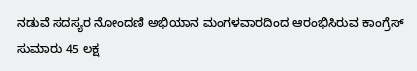ನಡುವೆ ಸದಸ್ಯರ ನೋಂದಣಿ ಅಭಿಯಾನ ಮಂಗಳವಾರದಿಂದ ಆರಂಭಿಸಿರುವ ಕಾಂಗ್ರೆಸ್ ಸುಮಾರು 45 ಲಕ್ಷ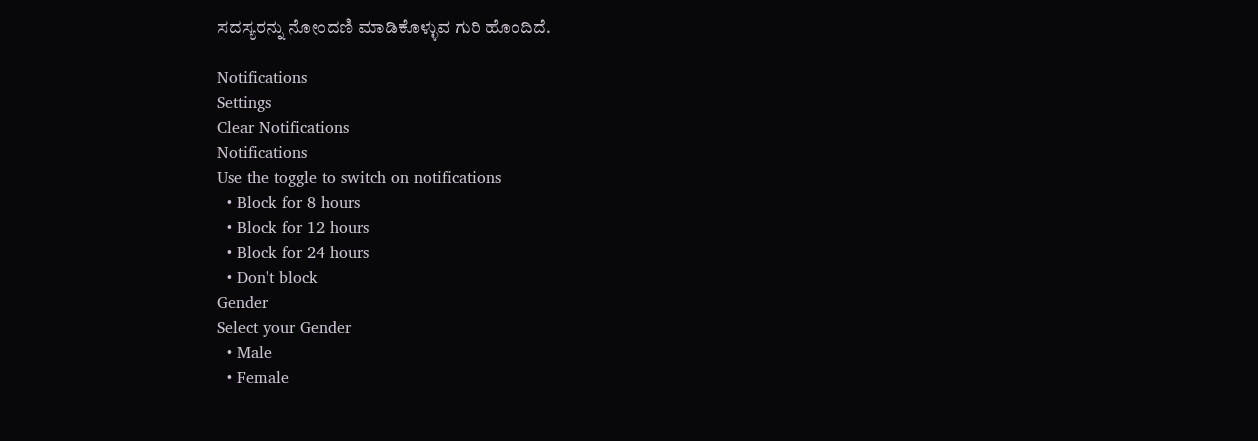ಸದಸ್ಯರನ್ನು ನೋಂದಣಿ ಮಾಡಿಕೊಳ್ಳುವ ಗುರಿ ಹೊಂದಿದೆ.

Notifications
Settings
Clear Notifications
Notifications
Use the toggle to switch on notifications
  • Block for 8 hours
  • Block for 12 hours
  • Block for 24 hours
  • Don't block
Gender
Select your Gender
  • Male
  • Female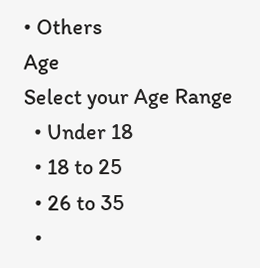• Others
Age
Select your Age Range
  • Under 18
  • 18 to 25
  • 26 to 35
  •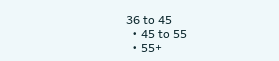36 to 45
  • 45 to 55
  • 55+